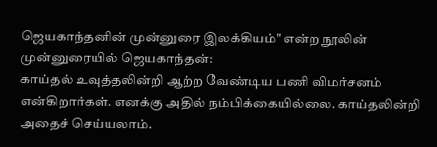ஜெயகாந்தனின் முன்னுரை இலக்கியம்" என்ற நூலின் முன்னுரையில் ஜெயகாந்தன்:
காய்தல் உவுத்தலின்றி ஆற்ற வேண்டிய பணி விமர்சனம் என்கிறார்கள். எனக்கு அதில் நம்பிக்கையில்லை. காய்தலின்றி அதைச் செய்யலாம்.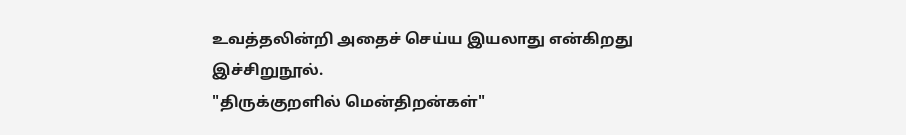உவத்தலின்றி அதைச் செய்ய இயலாது என்கிறது இச்சிறுநூல்.
"திருக்குறளில் மென்திறன்கள்"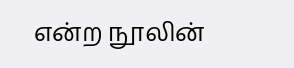என்ற நூலின்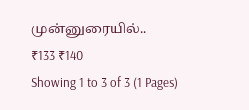முன்னுரையில்..
₹133 ₹140
Showing 1 to 3 of 3 (1 Pages)